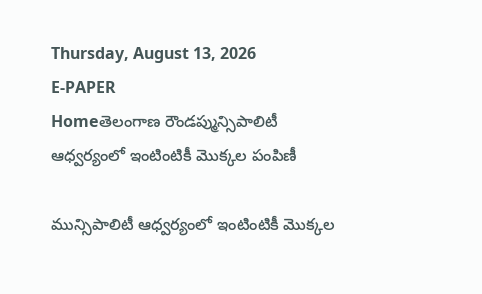Thursday, August 13, 2026
E-PAPER
Homeతెలంగాణ రౌండప్మున్సిపాలిటీ ఆధ్వర్యంలో ఇంటింటికీ మొక్కల పంపిణీ

మున్సిపాలిటీ ఆధ్వర్యంలో ఇంటింటికీ మొక్కల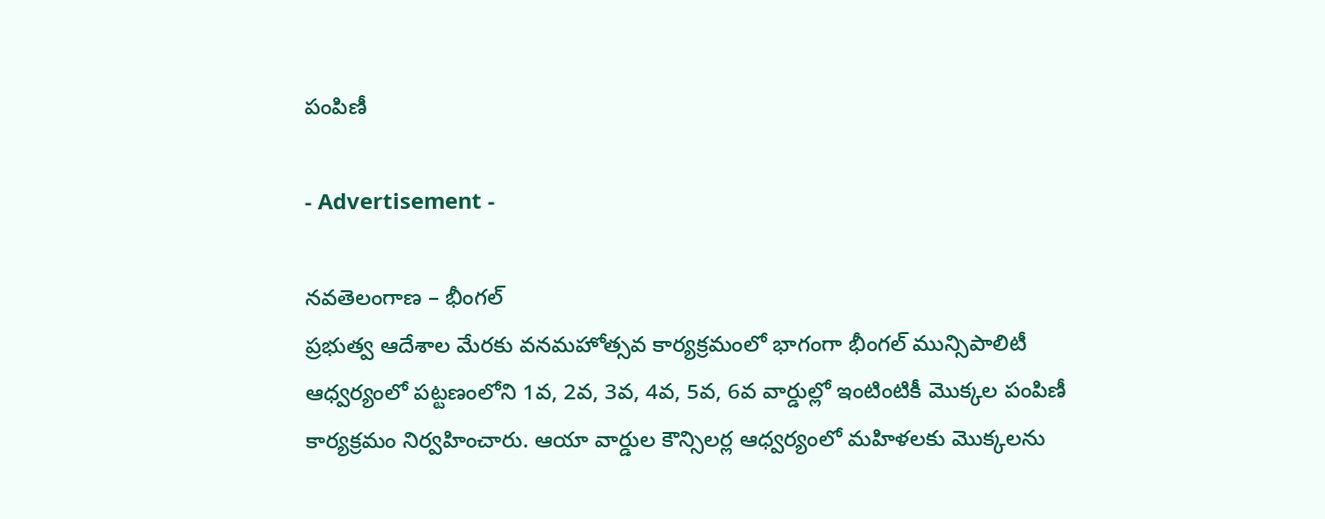పంపిణీ

- Advertisement -

నవతెలంగాణ – భీంగల్
ప్రభుత్వ ఆదేశాల మేరకు వనమహోత్సవ కార్యక్రమంలో భాగంగా భీంగల్ మున్సిపాలిటీ ఆధ్వర్యంలో పట్టణంలోని 1వ, 2వ, 3వ, 4వ, 5వ, 6వ వార్డుల్లో ఇంటింటికీ మొక్కల పంపిణీ కార్యక్రమం నిర్వహించారు. ఆయా వార్డుల కౌన్సిలర్ల ఆధ్వర్యంలో మహిళలకు మొక్కలను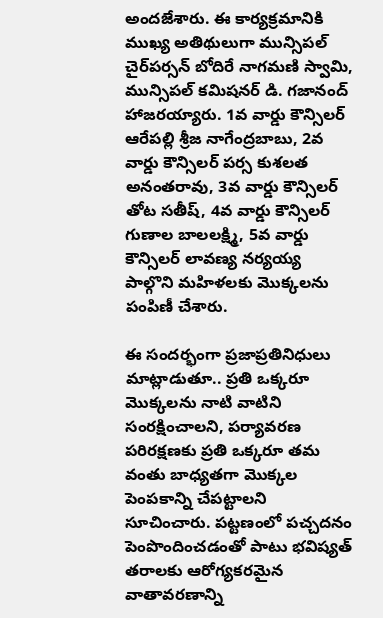అందజేశారు. ఈ కార్యక్రమానికి ముఖ్య అతిథులుగా మున్సిపల్ చైర్‌పర్సన్ బోదిరే నాగమణి స్వామి, మున్సిపల్ కమిషనర్ డి. గజానంద్ హాజరయ్యారు. 1వ వార్డు కౌన్సిలర్ ఆరేపల్లి శ్రీజ నాగేంద్రబాబు, 2వ వార్డు కౌన్సిలర్ పర్స కుశలత అనంతరావు, 3వ వార్డు కౌన్సిలర్ తోట సతీష్, 4వ వార్డు కౌన్సిలర్ గుణాల బాలలక్ష్మి, 5వ వార్డు కౌన్సిలర్ లావణ్య నర్యయ్య పాల్గొని మహిళలకు మొక్కలను పంపిణీ చేశారు.

ఈ సందర్భంగా ప్రజాప్రతినిధులు మాట్లాడుతూ.. ప్రతి ఒక్కరూ మొక్కలను నాటి వాటిని సంరక్షించాలని, పర్యావరణ పరిరక్షణకు ప్రతి ఒక్కరూ తమ వంతు బాధ్యతగా మొక్కల పెంపకాన్ని చేపట్టాలని సూచించారు. పట్టణంలో పచ్చదనం పెంపొందించడంతో పాటు భవిష్యత్ తరాలకు ఆరోగ్యకరమైన వాతావరణాన్ని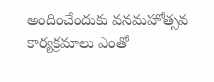అందించేందుకు వనమహోత్సవ కార్యక్రమాలు ఎంతో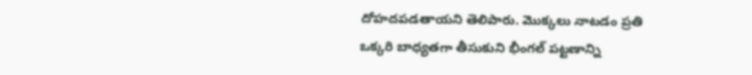దోహదపడతాయని తెలిపారు. మొక్కలు నాటడం ప్రతి ఒక్కరి బాధ్యతగా తీసుకుని భీంగల్ పట్టణాన్ని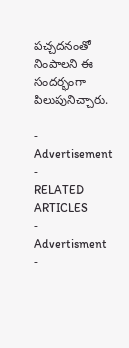పచ్చదనంతో నింపాలని ఈ సందర్భంగా పిలుపునిచ్చారు.

- Advertisement -
RELATED ARTICLES
- Advertisment -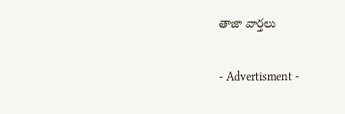తాజా వార్తలు

- Advertisment -